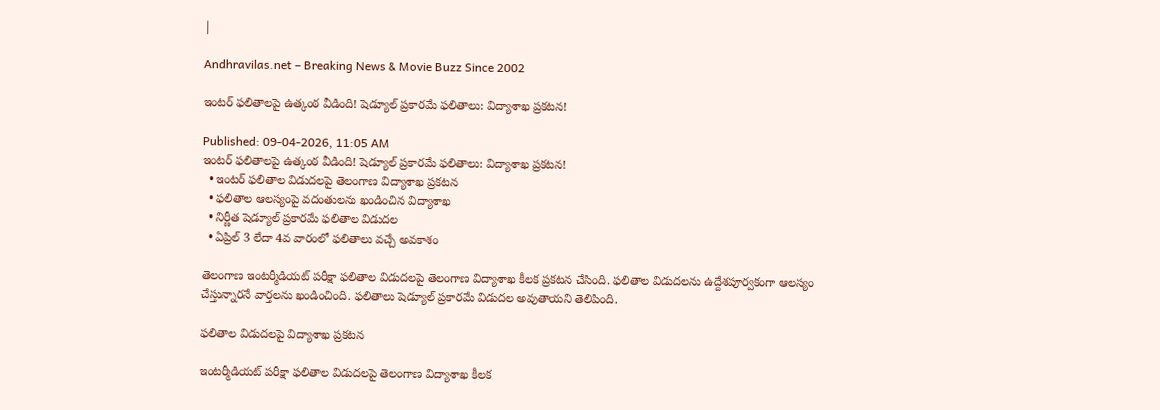|

Andhravilas.net – Breaking News & Movie Buzz Since 2002

ఇంటర్ ఫలితాలపై ఉత్కంఠ వీడింది! షెడ్యూల్ ప్రకారమే ఫలితాలు: విద్యాశాఖ ప్రకటన!

Published: 09-04-2026, 11:05 AM
ఇంటర్ ఫలితాలపై ఉత్కంఠ వీడింది! షెడ్యూల్ ప్రకారమే ఫలితాలు: విద్యాశాఖ ప్రకటన!
  • ఇంటర్ ఫలితాల విడుదలపై తెలంగాణ విద్యాశాఖ ప్రకటన
  • ఫలితాల ఆలస్యంపై వదంతులను ఖండించిన విద్యాశాఖ
  • నిర్ణీత షెడ్యూల్ ప్రకారమే ఫలితాల విడుదల
  • ఏప్రిల్ 3 లేదా 4వ వారంలో ఫలితాలు వచ్చే అవకాశం

తెలంగాణ ఇంటర్మీడియట్ పరీక్షా ఫలితాల విడుదలపై తెలంగాణ విద్యాశాఖ కీలక ప్రకటన చేసింది. ఫలితాల విడుదలను ఉద్దేశపూర్వకంగా ఆలస్యం చేస్తున్నారనే వార్తలను ఖండించింది. ఫలితాలు షెడ్యూల్ ప్రకారమే విడుదల అవుతాయని తెలిపింది.

ఫలితాల విడుదలపై విద్యాశాఖ ప్రకటన

ఇంటర్మీడియట్ పరీక్షా ఫలితాల విడుదలపై తెలంగాణ విద్యాశాఖ కీలక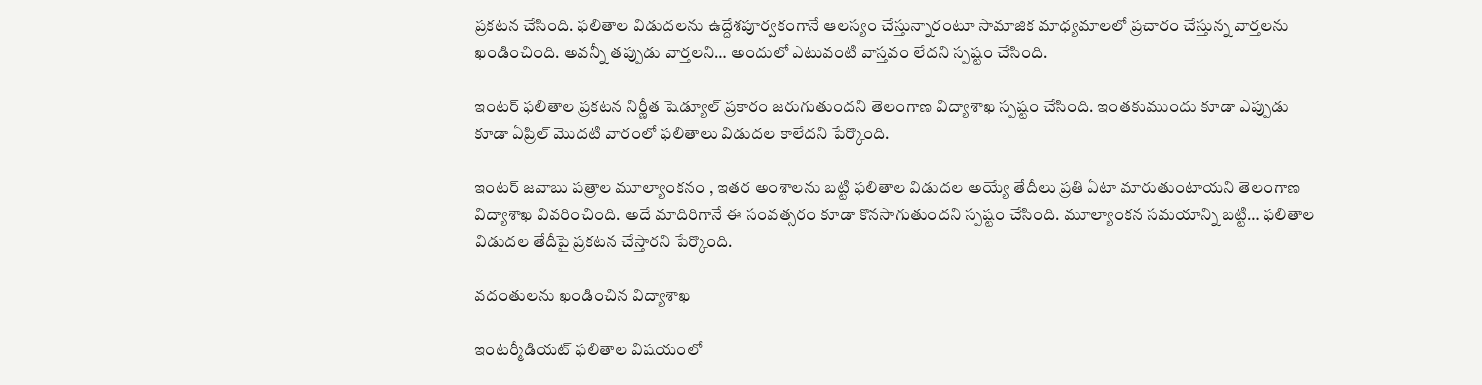ప్రకటన చేసింది. ఫలితాల విడుదలను ఉద్దేశపూర్వకంగానే ఆలస్యం చేస్తున్నారంటూ సామాజిక మాధ్యమాలలో ప్రచారం చేస్తున్న వార్తలను ఖండించింది. అవన్నీ తప్పుడు వార్తలని… అందులో ఎటువంటి వాస్తవం లేదని స్పష్టం చేసింది.

ఇంటర్ ఫలితాల ప్రకటన నిర్ణీత షెడ్యూల్ ప్రకారం జరుగుతుందని తెలంగాణ విద్యాశాఖ స్పష్టం చేసింది. ఇంతకుముందు కూడా ఎప్పుడు కూడా ఏప్రిల్ మొదటి వారంలో ఫలితాలు విడుదల కాలేదని పేర్కొంది.

ఇంటర్ జవాబు పత్రాల మూల్యాంకనం , ఇతర అంశాలను బట్టి ఫలితాల విడుదల అయ్యే తేదీలు ప్రతి ఏటా మారుతుంటాయని తెలంగాణ విద్యాశాఖ వివరించింది. అదే మాదిరిగానే ఈ సంవత్సరం కూడా కొనసాగుతుందని స్పష్టం చేసింది. మూల్యాంకన సమయాన్ని బట్టి… ఫలితాల విడుదల తేదీపై ప్రకటన చేస్తారని పేర్కొంది.

వదంతులను ఖండించిన విద్యాశాఖ

ఇంటర్మీడియట్ ఫలితాల విషయంలో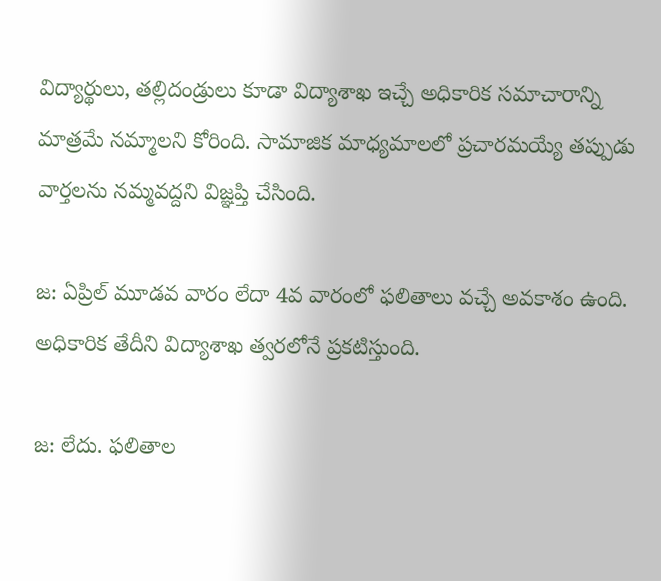విద్యార్థులు, తల్లిదండ్రులు కూడా విద్యాశాఖ ఇచ్చే అధికారిక సమాచారాన్ని మాత్రమే నమ్మాలని కోరింది. సామాజిక మాధ్యమాలలో ప్రచారమయ్యే తప్పుడు వార్తలను నమ్మవద్దని విజ్ఞప్తి చేసింది.

జ: ఏప్రిల్ మూడవ వారం లేదా 4వ వారంలో ఫలితాలు వచ్చే అవకాశం ఉంది. అధికారిక తేదీని విద్యాశాఖ త్వరలోనే ప్రకటిస్తుంది.

జ: లేదు. ఫలితాల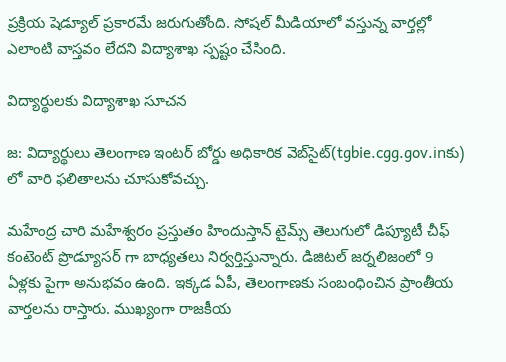ప్రక్రియ షెడ్యూల్ ప్రకారమే జరుగుతోంది. సోషల్ మీడియాలో వస్తున్న వార్తల్లో ఎలాంటి వాస్తవం లేదని విద్యాశాఖ స్పష్టం చేసింది.

విద్యార్థులకు విద్యాశాఖ సూచన

జ: విద్యార్థులు తెలంగాణ ఇంటర్ బోర్డు అధికారిక వెబ్‌సైట్(tgbie.cgg.gov.inకు) లో వారి ఫలితాలను చూసుకోవచ్చు.

మహేంద్ర చారి మహేశ్వరం ప్రస్తుతం హిందుస్తాన్ టైమ్స్ తెలుగులో డిప్యూటీ చీఫ్ కంటెంట్ ప్రొడ్యూసర్ గా బాధ్యతలు నిర్వర్తిస్తున్నారు. డిజిటల్ జర్నలిజంలో 9 ఏళ్లకు పైగా అనుభవం ఉంది. ఇక్కడ ఏపీ, తెలంగాణకు సంబంధించిన ప్రాంతీయ వార్తలను రాస్తారు. ముఖ్యంగా రాజకీయ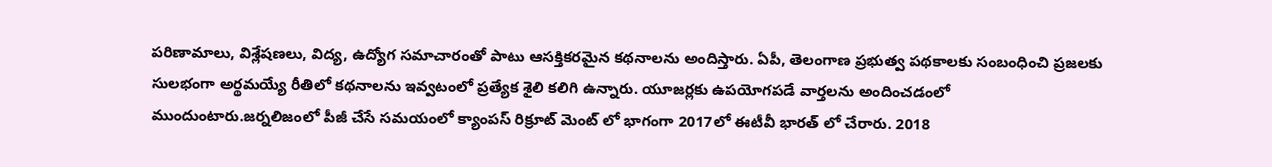పరిణామాలు, విశ్లేషణలు, విద్య, ఉద్యోగ సమాచారంతో పాటు ఆసక్తికరమైన కథనాలను అందిస్తారు. ఏపీ, తెలంగాణ ప్రభుత్వ పథకాలకు సంబంధించి ప్రజలకు సులభంగా అర్థమయ్యే రీతిలో కథనాలను ఇవ్వటంలో ప్రత్యేక శైలి కలిగి ఉన్నారు. యూజర్లకు ఉపయోగపడే వార్తలను అందించడంలో ముందుంటారు.జర్నలిజంలో పీజీ చేసే సమయంలో క్యాంపస్ రిక్రూట్ మెంట్ లో భాగంగా 2017లో ఈటీవీ భారత్ లో చేరారు. 2018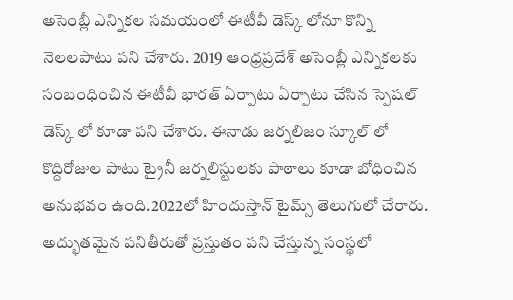అసెంబ్లీ ఎన్నికల సమయంలో ఈటీవీ డెస్క్ లోనూ కొన్ని నెలలపాటు పని చేశారు. 2019 ఆంధ్రప్రదేశ్ అసెంబ్లీ ఎన్నికలకు సంబంధించిన ఈటీవీ భారత్ ఏర్పాటు ఏర్పాటు చేసిన స్పెషల్ డెస్క్ లో కూడా పని చేశారు. ఈనాడు జర్నలిజం స్కూల్ లో కొద్దిరోజుల పాటు ట్రైనీ జర్నలిస్టులకు పాఠాలు కూడా బోధించిన అనుభవం ఉంది.2022లో హిందుస్తాన్ టైమ్స్ తెలుగులో చేరారు. అద్భుతమైన పనితీరుతో ప్రస్తుతం పని చేస్తున్న సంస్థలో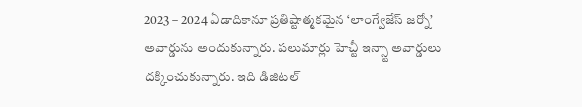2023 – 2024 ఏడాదికానూ ప్రతిష్టాత్మకమైన ‘లాంగ్వేజేస్ జర్నో’ అవార్డును అందుకున్నారు. పలుమార్లు హెచ్టీ ఇన్స్టా అవార్డులు దక్కించుకున్నారు. ఇది డిజిటల్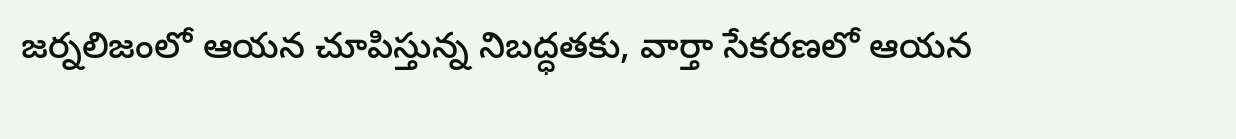జర్నలిజంలో ఆయన చూపిస్తున్న నిబద్ధతకు, వార్తా సేకరణలో ఆయన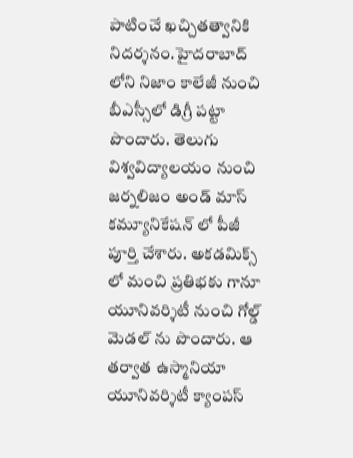పాటించే ఖచ్చితత్వానికి నిదర్శనం.హైదరాబాద్ లోని నిజాం కాలేజీ నుంచి బీఎస్సీలో డిగ్రీ పట్టా పొందారు. తెలుగు విశ్వవిద్యాలయం నుంచి జర్నలిజం అండ్ మాస్ కమ్యూనికేషన్ లో పీజీ పూర్తి చేశారు. అకడమిక్స్ లో మంచి ప్రతిభకు గానూ యూనివర్శిటీ నుంచి గోల్డ్ మెడల్ ను పొందారు. ఆ తర్వాత ఉస్మానియా యూనివర్శిటీ క్యాంపస్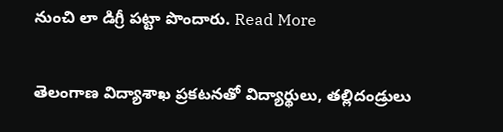నుంచి లా డిగ్రీ పట్టా పొందారు. Read More

తెలంగాణ విద్యాశాఖ ప్రకటనతో విద్యార్థులు, తల్లిదండ్రులు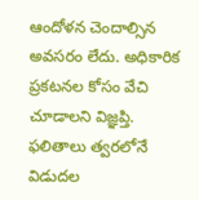ఆందోళన చెందాల్సిన అవసరం లేదు. అధికారిక ప్రకటనల కోసం వేచి చూడాలని విజ్ఞప్తి. ఫలితాలు త్వరలోనే విడుదల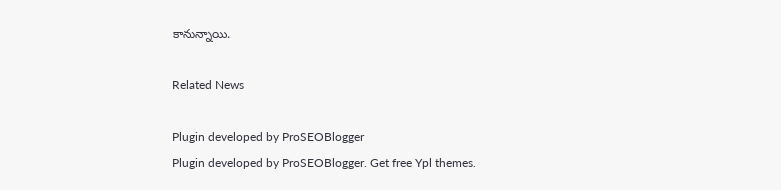కానున్నాయి.

Related News

Plugin developed by ProSEOBlogger
Plugin developed by ProSEOBlogger. Get free Ypl themes.